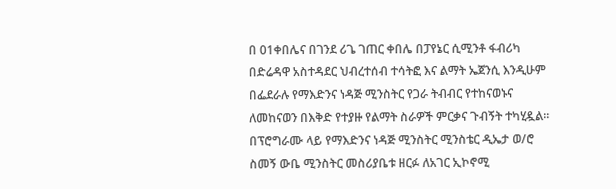በ 01ቀበሌና በገንደ ሪጌ ገጠር ቀበሌ በፓየኔር ሲሚንቶ ፋብሪካ በድሬዳዋ አስተዳደር ህብረተሰብ ተሳትፎ እና ልማት ኤጀንሲ እንዲሁም በፌደራሉ የማእድንና ነዳጅ ሚንስትር የጋራ ትብብር የተከናወኑና ለመከናወን በእቅድ የተያዙ የልማት ስራዎች ምርቃና ጉብኝት ተካሂዷል።
በፕሮግራሙ ላይ የማእድንና ነዳጅ ሚንስትር ሚንስቴር ዲኤታ ወ/ሮ ስመኝ ውቤ ሚንስትር መስሪያቤቱ ዘርፉ ለአገር ኢኮኖሚ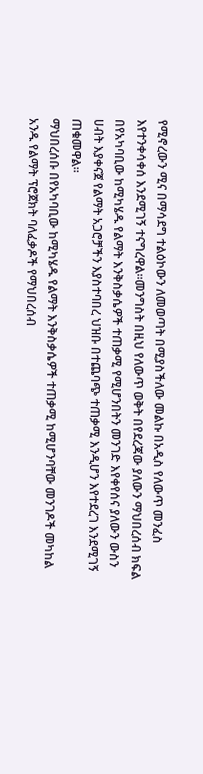የሚኖረውን ሚና በማሳደግ ተልዕኮውን ለመወጣት በሚያስችለው መልኩ በአዲስ የለውጥ መንፈስ እየተንቀሳቀሰ እንደሚገኝ ተናግረዋል።መንግስት በዚህ የለውጥ ወቅት በየደረጃው ያለውን ማህበረሰብ ክፍል በየአካባቢው ከሚካሄዱ የልማት እንቅስቃሴዎች ተጠቃሚ የሚሆንበትን መንገድ እየቀየሰና ያለውን ውስን ሀብት እያቀናጀ የልማት አጋሮቻችን እያስተባበረ ህዝቡ በተጨባጭ ተጠቃሚ እንዲሆን እየተደረገ እንደሚገኝ ጠቁመዋል።
ማህበረሰቡ በየአካባቢው ከሚካሄዱ የልማት እንቅስቃሴዎች ተጠቃሚ ከሚሆንባቸው መንገዶች መካከል አንዱ የልማት ፕሮጀክት ባለፈቃዶች የማህበረሰብ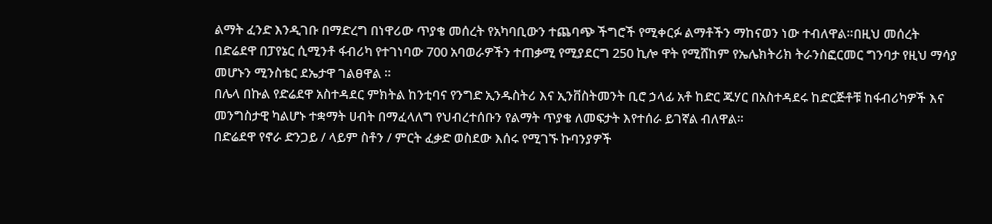ልማት ፈንድ እንዲገቡ በማድረግ በነዋሪው ጥያቄ መሰረት የአካባቢውን ተጨባጭ ችግሮች የሚቀርፉ ልማቶችን ማከናወን ነው ተብለዋል።በዚህ መሰረት በድሬደዋ በፓየኔር ሲሚንቶ ፋብሪካ የተገነባው 700 አባወራዎችን ተጠቃሚ የሚያደርግ 250 ኪሎ ዋት የሚሸከም የኤሌክትሪክ ትራንስፎርመር ግንባታ የዚህ ማሳያ መሆኑን ሚንስቴር ደኤታዋ ገልፀዋል ።
በሌላ በኩል የድሬደዋ አስተዳደር ምክትል ከንቲባና የንግድ ኢንዱስትሪ እና ኢንቨስትመንት ቢሮ ኃላፊ አቶ ከድር ጁሃር በአስተዳደሩ ከድርጅቶቹ ከፋብሪካዎች እና መንግስታዊ ካልሆኑ ተቋማት ሀብት በማፈላለግ የህብረተሰቡን የልማት ጥያቄ ለመፍታት እየተሰራ ይገኛል ብለዋል።
በድሬደዋ የኖራ ድንጋይ / ላይም ስቶን / ምርት ፈቃድ ወስደው እሰሩ የሚገኙ ኩባንያዎች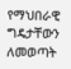የማህበራዊ ግዴታቸውን ለመወጣት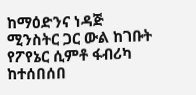ከማዕድንና ነዳጅ ሚንስትር ጋር ውል ከገቡት የፖየኔር ሲምቶ ፋብሪካ ከተሰበሰበ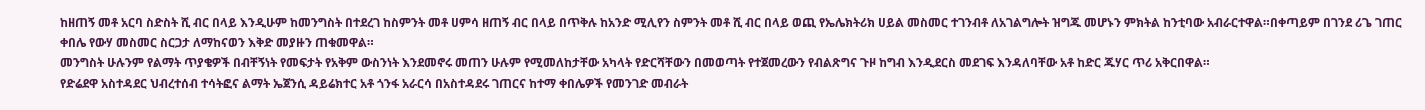ከዘጠኝ መቶ አርባ ስድስት ሺ ብር በላይ እንዲሁም ከመንግስት በተደረገ ከስምንት መቶ ሀምሳ ዘጠኝ ብር በላይ በጥቅሉ ከአንድ ሚሊየን ስምንት መቶ ሺ ብር በላይ ወጪ የኤሌክትሪክ ሀይል መስመር ተገንብቶ ለአገልግሎት ዝግጁ መሆኑን ምክትል ከንቲባው አብራርተዋል።በቀጣይም በገንደ ሪጌ ገጠር ቀበሌ የውሃ መስመር ስርጋታ ለማከናወን እቅድ መያዙን ጠቁመዋል።
መንግስት ሁሉንም የልማት ጥያቄዎች በብቸኝነት የመፍታት የአቅም ውስንነት እንደመኖሩ መጠን ሁሉም የሚመለከታቸው አካላት የድርሻቸውን በመወጣት የተጀመረውን የብልጽግና ጉዞ ከግብ እንዲደርስ መደገፍ እንዳለባቸው አቶ ከድር ጁሃር ጥሪ አቅርበዋል።
የድሬደዋ አስተዳደር ህብረተሰብ ተሳትፎና ልማት ኤጀንሲ ዳይሬክተር አቶ ጎንፋ አራርሳ በአስተዳደሩ ገጠርና ከተማ ቀበሌዎች የመንገድ መብራት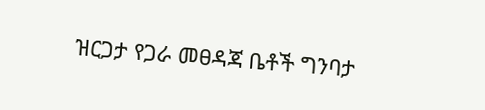ዝርጋታ የጋራ መፀዳጃ ቤቶች ግንባታ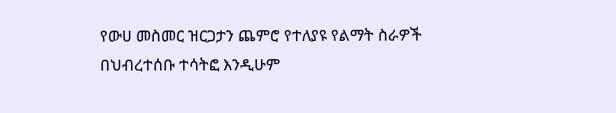የውሀ መስመር ዝርጋታን ጨምሮ የተለያዩ የልማት ስራዎች በህብረተሰቡ ተሳትፎ እንዲሁም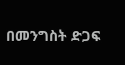በመንግስት ድጋፍ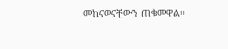መከናወናቸውን ጠቁመዋል።